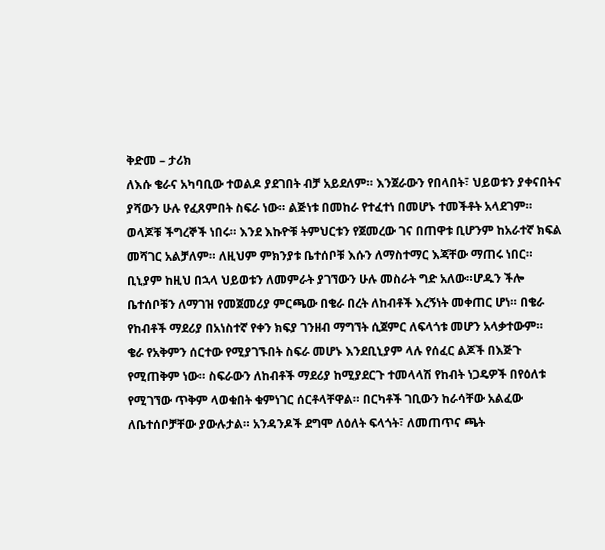ቅድመ – ታሪክ
ለእሱ ቄራና አካባቢው ተወልዶ ያደገበት ብቻ አይደለም። እንጀራውን የበላበት፣ ህይወቱን ያቀናበትና ያሻውን ሁሉ የፈጸምበት ስፍራ ነው። ልጅነቱ በመከራ የተፈተነ በመሆኑ ተመችቶት አላደገም። ወላጆቹ ችግረኞች ነበሩ። እንደ እኩዮቹ ትምህርቱን የጀመረው ገና በጠዋቱ ቢሆንም ከአራተኛ ክፍል መሻገር አልቻለም። ለዚህም ምክንያቱ ቤተሰቦቹ እሱን ለማስተማር እጃቸው ማጠሩ ነበር።
ቢኒያም ከዚህ በኋላ ህይወቱን ለመምራት ያገኘውን ሁሉ መስራት ግድ አለው።ሆዱን ችሎ ቤተሰቦቹን ለማገዝ የመጀመሪያ ምርጫው በቄራ በረት ለከብቶች እረኝነት መቀጠር ሆነ። በቄራ የከብቶች ማደሪያ በአነስተኛ የቀን ክፍያ ገንዘብ ማግኘት ሲጀምር ለፍላጎቱ መሆን አላቃተውም።
ቄራ የአቅምን ሰርተው የሚያገኙበት ስፍራ መሆኑ እንደቢኒያም ላሉ የሰፈር ልጆች በእጅጉ የሚጠቅም ነው። ስፍራውን ለከብቶች ማደሪያ ከሚያደርጉ ተመላላሽ የከብት ነጋዴዎች በየዕለቱ የሚገኘው ጥቅም ላወቁበት ቁምነገር ሰርቶላቸዋል። በርካቶች ገቢውን ከራሳቸው አልፈው ለቤተሰቦቻቸው ያውሉታል። አንዳንዶች ደግሞ ለዕለት ፍላጎት፣ ለመጠጥና ጫት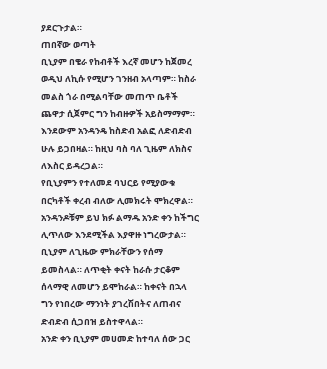ያደርጉታል።
ጠበኛው ወጣት
ቢኒያም በቄራ የከብቶች እረኛ መሆን ከጀመረ ወዲህ ለኪሱ የሚሆን ገንዘብ አላጣም። ከስራ መልስ ጎራ በሚልባቸው መጠጥ ቤቶች ጨዋታ ሲጀምር ግን ከብዙዎች አይስማማም። እንደውም አንዳንዴ ከስድብ አልፎ ለድብድብ ሁሉ ይጋበዛል። ከዚህ ባስ ባለ ጊዜም ለክስና ለእስር ይዳረጋል።
የቢኒያምን የተለመደ ባህርይ የሚያውቁ በርካቶች ቀረብ ብለው ሊመክሩት ሞክረዋል። አንዳንዶቹም ይህ ክፉ ልማዱ አንድ ቀን ከችግር ሊጥለው እንደሚችል እያዋዙ ነግረውታል። ቢኒያም ለጊዜው ምክራቸውን የሰማ ይመስላል። ለጥቂት ቀናት ከራሱ ታርቆም ሰላማዊ ለመሆን ይሞከራል። ከቀናት በኋላ ግን የነበረው ማንነት ያገረሽበትና ለጠብና ድብድብ ሲጋበዝ ይስተዋላል።
አንድ ቀን ቢኒያም መሀመድ ከተባለ ሰው ጋር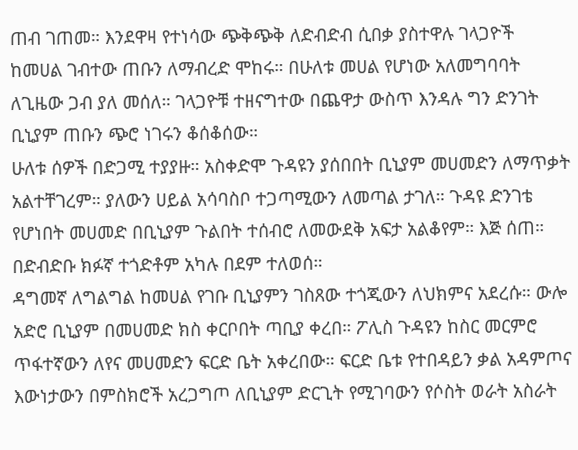ጠብ ገጠመ። እንደዋዛ የተነሳው ጭቅጭቅ ለድብድብ ሲበቃ ያስተዋሉ ገላጋዮች ከመሀል ገብተው ጠቡን ለማብረድ ሞከሩ። በሁለቱ መሀል የሆነው አለመግባባት ለጊዜው ጋብ ያለ መሰለ። ገላጋዮቹ ተዘናግተው በጨዋታ ውስጥ እንዳሉ ግን ድንገት ቢኒያም ጠቡን ጭሮ ነገሩን ቆሰቆሰው።
ሁለቱ ሰዎች በድጋሚ ተያያዙ። አስቀድሞ ጉዳዩን ያሰበበት ቢኒያም መሀመድን ለማጥቃት አልተቸገረም። ያለውን ሀይል አሳባስቦ ተጋጣሚውን ለመጣል ታገለ። ጉዳዩ ድንገቴ የሆነበት መሀመድ በቢኒያም ጉልበት ተሰብሮ ለመውደቅ አፍታ አልቆየም። እጅ ሰጠ። በድብድቡ ክፉኛ ተጎድቶም አካሉ በደም ተለወሰ።
ዳግመኛ ለግልግል ከመሀል የገቡ ቢኒያምን ገስጸው ተጎጂውን ለህክምና አደረሱ። ውሎ አድሮ ቢኒያም በመሀመድ ክስ ቀርቦበት ጣቢያ ቀረበ። ፖሊስ ጉዳዩን ከስር መርምሮ ጥፋተኛውን ለየና መሀመድን ፍርድ ቤት አቀረበው። ፍርድ ቤቱ የተበዳይን ቃል አዳምጦና እውነታውን በምስክሮች አረጋግጦ ለቢኒያም ድርጊት የሚገባውን የሶስት ወራት አስራት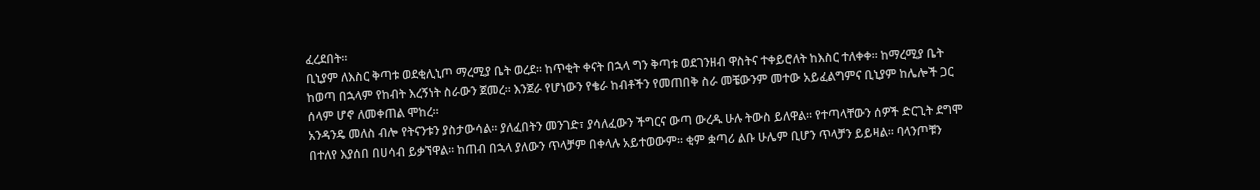ፈረደበት።
ቢኒያም ለእስር ቅጣቱ ወደቂሊኒጦ ማረሚያ ቤት ወረደ። ከጥቂት ቀናት በኋላ ግን ቅጣቱ ወደገንዘብ ዋስትና ተቀይሮለት ከእስር ተለቀቀ። ከማረሚያ ቤት ከወጣ በኋላም የከብት እረኝነት ስራውን ጀመረ። እንጀራ የሆነውን የቄራ ከብቶችን የመጠበቅ ስራ መቼውንም መተው አይፈልግምና ቢኒያም ከሌሎች ጋር ሰላም ሆኖ ለመቀጠል ሞከረ።
አንዳንዴ መለስ ብሎ የትናንቱን ያስታውሳል። ያለፈበትን መንገድ፣ ያሳለፈውን ችግርና ውጣ ውረዱ ሁሉ ትውስ ይለዋል። የተጣላቸውን ሰዎች ድርጊት ደግሞ በተለየ እያሰበ በሀሳብ ይቃኘዋል። ከጠብ በኋላ ያለውን ጥላቻም በቀላሉ አይተወውም። ቂም ቋጣሪ ልቡ ሁሌም ቢሆን ጥላቻን ይይዛል። ባላንጦቹን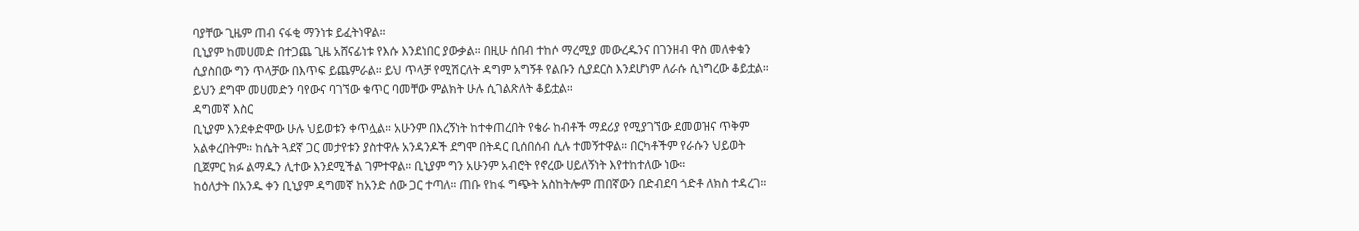ባያቸው ጊዜም ጠብ ናፋቂ ማንነቱ ይፈትነዋል።
ቢኒያም ከመሀመድ በተጋጨ ጊዜ አሸናፊነቱ የእሱ እንደነበር ያውቃል። በዚሁ ሰበብ ተከሶ ማረሚያ መውረዱንና በገንዘብ ዋስ መለቀቁን ሲያስበው ግን ጥላቻው በእጥፍ ይጨምራል። ይህ ጥላቻ የሚሽርለት ዳግም አግኝቶ የልቡን ሲያደርስ እንደሆነም ለራሱ ሲነግረው ቆይቷል። ይህን ደግሞ መሀመድን ባየውና ባገኘው ቁጥር ባመቸው ምልክት ሁሉ ሲገልጽለት ቆይቷል።
ዳግመኛ እስር
ቢኒያም እንደቀድሞው ሁሉ ህይወቱን ቀጥሏል። አሁንም በእረኝነት ከተቀጠረበት የቄራ ከብቶች ማደሪያ የሚያገኘው ደመወዝና ጥቅም አልቀረበትም። ከሴት ጓደኛ ጋር መታየቱን ያስተዋሉ አንዳንዶች ደግሞ በትዳር ቢሰበሰብ ሲሉ ተመኝተዋል። በርካቶችም የራሱን ህይወት ቢጀምር ክፉ ልማዱን ሊተው እንደሚችል ገምተዋል። ቢኒያም ግን አሁንም አብሮት የኖረው ሀይለኝነት እየተከተለው ነው።
ከዕለታት በአንዱ ቀን ቢኒያም ዳግመኛ ከአንድ ሰው ጋር ተጣለ። ጠቡ የከፋ ግጭት አስከትሎም ጠበኛውን በድብደባ ጎድቶ ለክስ ተዳረገ።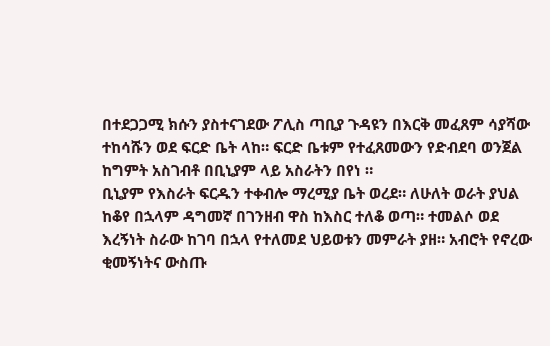በተደጋጋሚ ክሱን ያስተናገደው ፖሊስ ጣቢያ ጉዳዩን በእርቅ መፈጸም ሳያሻው ተከሳሹን ወደ ፍርድ ቤት ላከ። ፍርድ ቤቱም የተፈጸመውን የድብደባ ወንጀል ከግምት አስገብቶ በቢኒያም ላይ አስራትን በየነ ።
ቢኒያም የእስራት ፍርዱን ተቀብሎ ማረሚያ ቤት ወረደ። ለሁለት ወራት ያህል ከቆየ በኋላም ዳግመኛ በገንዘብ ዋስ ከእስር ተለቆ ወጣ። ተመልሶ ወደ እረኝነት ስራው ከገባ በኋላ የተለመደ ህይወቱን መምራት ያዘ። አብሮት የኖረው ቂመኝነትና ውስጡ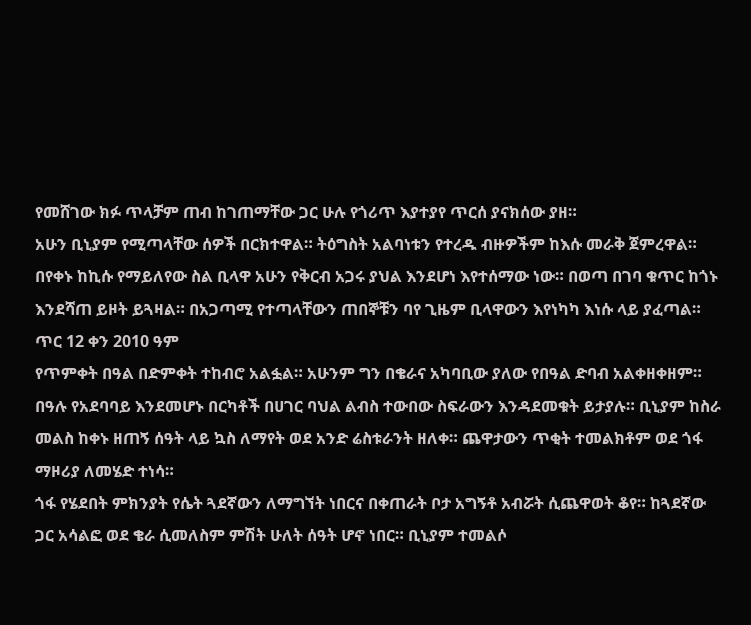የመሸገው ክፉ ጥላቻም ጠብ ከገጠማቸው ጋር ሁሉ የጎሪጥ እያተያየ ጥርሰ ያናክሰው ያዘ።
አሁን ቢኒያም የሚጣላቸው ሰዎች በርክተዋል። ትዕግስት አልባነቱን የተረዱ ብዙዎችም ከእሱ መራቅ ጀምረዋል። በየቀኑ ከኪሱ የማይለየው ስል ቢላዋ አሁን የቅርብ አጋሩ ያህል እንደሆነ እየተሰማው ነው። በወጣ በገባ ቁጥር ከጎኑ እንደሻጠ ይዞት ይጓዛል። በአጋጣሚ የተጣላቸውን ጠበኞቹን ባየ ጊዜም ቢላዋውን እየነካካ እነሱ ላይ ያፈጣል።
ጥር 12 ቀን 2010 ዓም
የጥምቀት በዓል በድምቀት ተከብሮ አልፏል። አሁንም ግን በቄራና አካባቢው ያለው የበዓል ድባብ አልቀዘቀዘም። በዓሉ የአደባባይ እንደመሆኑ በርካቶች በሀገር ባህል ልብስ ተውበው ስፍራውን እንዳደመቁት ይታያሉ። ቢኒያም ከስራ መልስ ከቀኑ ዘጠኝ ሰዓት ላይ ኳስ ለማየት ወደ አንድ ሬስቱራንት ዘለቀ። ጨዋታውን ጥቂት ተመልክቶም ወደ ጎፋ ማዞሪያ ለመሄድ ተነሳ።
ጎፋ የሄደበት ምክንያት የሴት ጓደኛውን ለማግኘት ነበርና በቀጠራት ቦታ አግኝቶ አብሯት ሲጨዋወት ቆየ። ከጓደኛው ጋር አሳልፎ ወደ ቄራ ሲመለስም ምሽት ሁለት ሰዓት ሆኖ ነበር። ቢኒያም ተመልሶ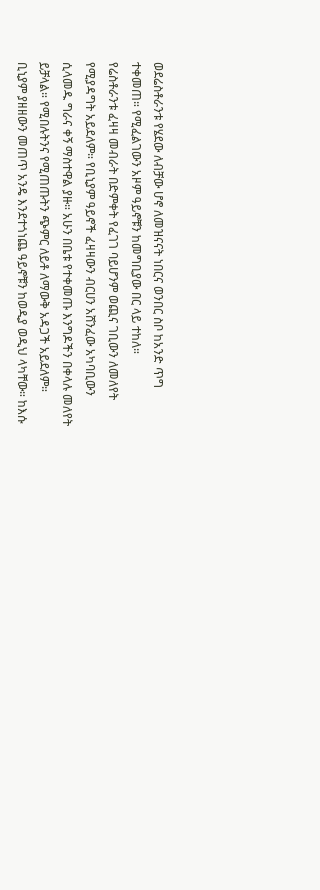ወደሬስቶራንቱ የሄደው ለብቻው ሆኖ ለመዝናናት ነበርና ወንበር ስቦ ከአንድ ጥግ ተቀመጠ። የሚፈልገውን አዞም ዓይኖቹን ከመግቢያው በር ላይ ተከለ።
የሬስቶራንቱ ፈዛዛ መብራት በድምቀት የፈገገ ባይሆንም ወጪና ገቢውን ለመለየት የሚያዳግት አይደለም። የቢኒያም ዓይኖች ፈዛዛውን ብርሀን አሸንፈው አካባቢውን ሲላመዱ ግራና ቀኝ ማስተዋል ያዙ። አሁን በቤቱ የተቀመጡ እንግዶችን በቀላሉ መለየት ይቻላል። የሚበሉትንና የሚጠጡትን ጭምር ለይቶ ለማውቅ አዳጋች አይደለም።
ቢኒያም ያዘዘውን መጠጥ አንዴ እንደተጎነጨ ዓይኖቹን ከወዲያ ወዲህ ላካቸው። ከእሱ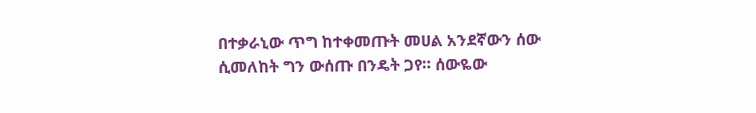በተቃራኒው ጥግ ከተቀመጡት መሀል አንደኛውን ሰው ሲመለከት ግን ውሰጡ በንዴት ጋየ። ሰውዬው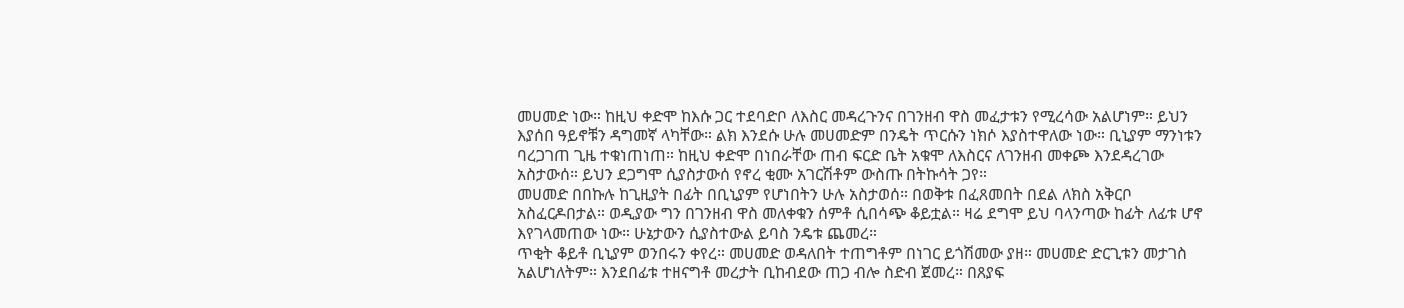መሀመድ ነው። ከዚህ ቀድሞ ከእሱ ጋር ተደባድቦ ለእስር መዳረጉንና በገንዘብ ዋስ መፈታቱን የሚረሳው አልሆነም። ይህን እያሰበ ዓይኖቹን ዳግመኛ ላካቸው። ልክ እንደሱ ሁሉ መሀመድም በንዴት ጥርሱን ነክሶ እያስተዋለው ነው። ቢኒያም ማንነቱን ባረጋገጠ ጊዜ ተቁነጠነጠ። ከዚህ ቀድሞ በነበራቸው ጠብ ፍርድ ቤት አቁሞ ለእስርና ለገንዘብ መቀጮ እንደዳረገው አስታውሰ። ይህን ደጋግሞ ሲያስታውሰ የኖረ ቂሙ አገርሽቶም ውስጡ በትኩሳት ጋየ።
መሀመድ በበኩሉ ከጊዚያት በፊት በቢኒያም የሆነበትን ሁሉ አስታወሰ። በወቅቱ በፈጸመበት በደል ለክስ አቅርቦ አስፈርዶበታል። ወዲያው ግን በገንዘብ ዋስ መለቀቁን ሰምቶ ሲበሳጭ ቆይቷል። ዛሬ ደግሞ ይህ ባላንጣው ከፊት ለፊቱ ሆኖ እየገላመጠው ነው። ሁኔታውን ሲያስተውል ይባስ ንዴቱ ጨመረ።
ጥቂት ቆይቶ ቢኒያም ወንበሩን ቀየረ። መሀመድ ወዳለበት ተጠግቶም በነገር ይጎሽመው ያዘ። መሀመድ ድርጊቱን መታገስ አልሆነለትም። እንደበፊቱ ተዘናግቶ መረታት ቢከብደው ጠጋ ብሎ ስድብ ጀመረ። በጸያፍ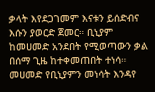ቃላት እየደጋገመም እናቱን ይሰድብና እሱን ያወርድ ጀመር። ቢኒያም ከመሀመድ አንደበት የሚወጣውን ቃል በሰማ ጊዜ ከተቀመጠበት ተነሳ።
መሀመድ የቢኒያምን መነሳት እንዳየ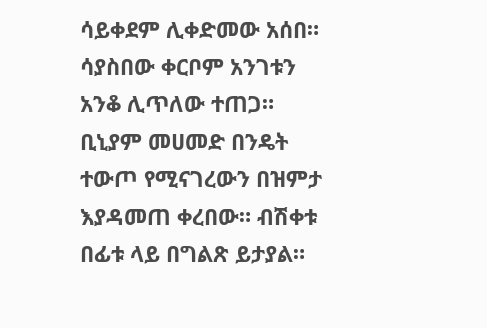ሳይቀደም ሊቀድመው አሰበ። ሳያስበው ቀርቦም አንገቱን አንቆ ሊጥለው ተጠጋ። ቢኒያም መሀመድ በንዴት ተውጦ የሚናገረውን በዝምታ እያዳመጠ ቀረበው። ብሽቀቱ በፊቱ ላይ በግልጽ ይታያል።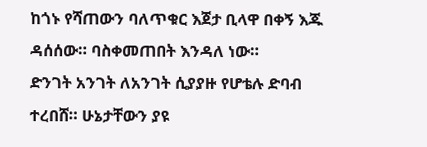ከጎኑ የሻጠውን ባለጥቁር እጀታ ቢላዋ በቀኝ እጁ ዳሰሰው። ባስቀመጠበት እንዳለ ነው።
ድንገት አንገት ለአንገት ሲያያዙ የሆቴሉ ድባብ ተረበሸ። ሁኔታቸውን ያዩ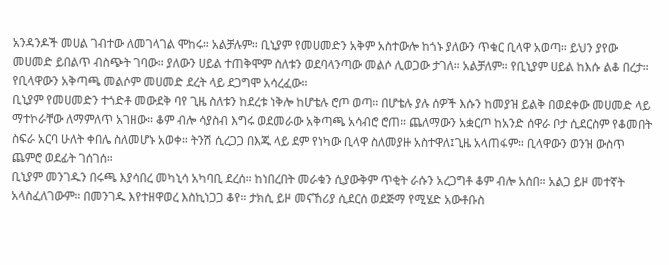አንዳንዶች መሀል ገብተው ለመገላገል ሞከሩ። አልቻሉም። ቢኒያም የመሀመድን አቅም አስተውሎ ከጎኑ ያለውን ጥቁር ቢላዋ አወጣ። ይህን ያየው መሀመድ ይበልጥ ብስጭት ገባው። ያለውን ሀይል ተጠቅሞም ስለቱን ወደባላንጣው መልሶ ሊወጋው ታገለ። አልቻለም። የቢኒያም ሀይል ከእሱ ልቆ በረታ። የቢላዋውን አቅጣጫ መልሶም መሀመድ ደረት ላይ ደጋግሞ አሳረፈው።
ቢኒያም የመሀመድን ተጎድቶ መውደቅ ባየ ጊዜ ስለቱን ከደረቱ ነቅሎ ከሆቴሉ ሮጦ ወጣ። በሆቴሉ ያሉ ሰዎች እሱን ከመያዝ ይልቅ በወደቀው መሀመድ ላይ ማተኮራቸው ለማምለጥ አገዘው። ቆም ብሎ ሳያስብ እግሩ ወደመራው አቅጣጫ አሳብሮ ሮጠ። ጨለማውን አቋርጦ ከአንድ ሰዋራ ቦታ ሲደርስም የቆመበት ስፍራ አርባ ሁለት ቀበሌ ስለመሆኑ አወቀ። ትንሽ ሲረጋጋ በእጁ ላይ ደም የነካው ቢላዋ ስለመያዙ አስተዋለ፤ጊዜ አላጠፋም። ቢላዋውን ወንዝ ውስጥ ጨምሮ ወደፊት ገሰገሰ።
ቢኒያም መንገዱን በሩጫ እያሳበረ መካኒሳ አካባቢ ደረሰ። ከነበረበት መራቁን ሲያውቅም ጥቂት ራሱን አረጋግቶ ቆም ብሎ አሰበ። አልጋ ይዞ መተኛት አላስፈለገውም። በመንገዱ እየተዘዋወረ እስኪነጋጋ ቆየ። ታክሲ ይዞ መናኸሪያ ሲደርሰ ወደጅማ የሚሄድ አውቶቡስ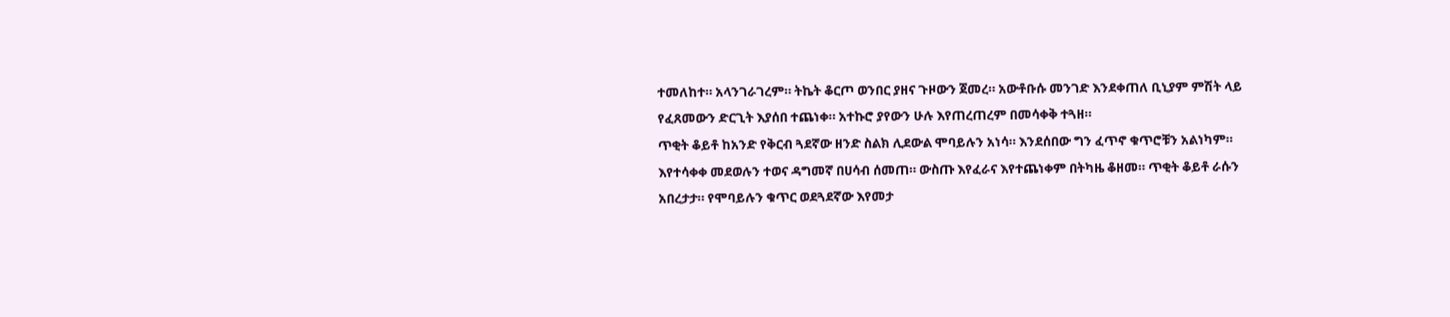ተመለከተ። አላንገራገረም። ትኬት ቆርጦ ወንበር ያዘና ጉዞውን ጀመረ። አውቶቡሱ መንገድ እንደቀጠለ ቢኒያም ምሽት ላይ የፈጸመውን ድርጊት እያሰበ ተጨነቀ። አተኩሮ ያየውን ሁሉ እየጠረጠረም በመሳቀቅ ተጓዘ።
ጥቂት ቆይቶ ከአንድ የቅርብ ጓደኛው ዘንድ ስልክ ሊደውል ሞባይሉን አነሳ። እንደሰበው ግን ፈጥኖ ቁጥሮቹን አልነካም። እየተሳቀቀ መደወሉን ተወና ዳግመኛ በሀሳብ ሰመጠ። ውስጡ እየፈራና እየተጨነቀም በትካዜ ቆዘመ። ጥቂት ቆይቶ ራሱን አበረታታ። የሞባይሉን ቁጥር ወደጓደኛው እየመታ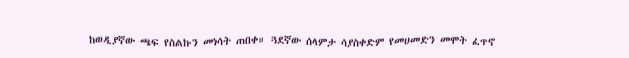ከወዲያኛው ጫፍ የስልኩን መነሳት ጠበቀ። ጓደኛው ሰላምታ ሳያስቀድም የመሀመድን መሞት ፈጥኖ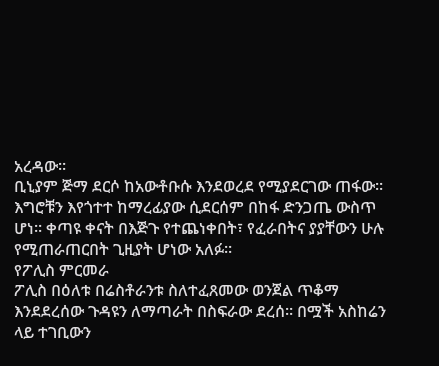አረዳው።
ቢኒያም ጅማ ደርሶ ከአውቶቡሱ እንደወረደ የሚያደርገው ጠፋው። እግሮቹን እየጎተተ ከማረፊያው ሲደርሰም በከፋ ድንጋጤ ውስጥ ሆነ። ቀጣዩ ቀናት በእጅጉ የተጨነቀበት፣ የፈራበትና ያያቸውን ሁሉ የሚጠራጠርበት ጊዚያት ሆነው አለፉ።
የፖሊስ ምርመራ
ፖሊስ በዕለቱ በሬስቶራንቱ ስለተፈጸመው ወንጀል ጥቆማ እንደደረሰው ጉዳዩን ለማጣራት በስፍራው ደረሰ። በሟች አስከሬን ላይ ተገቢውን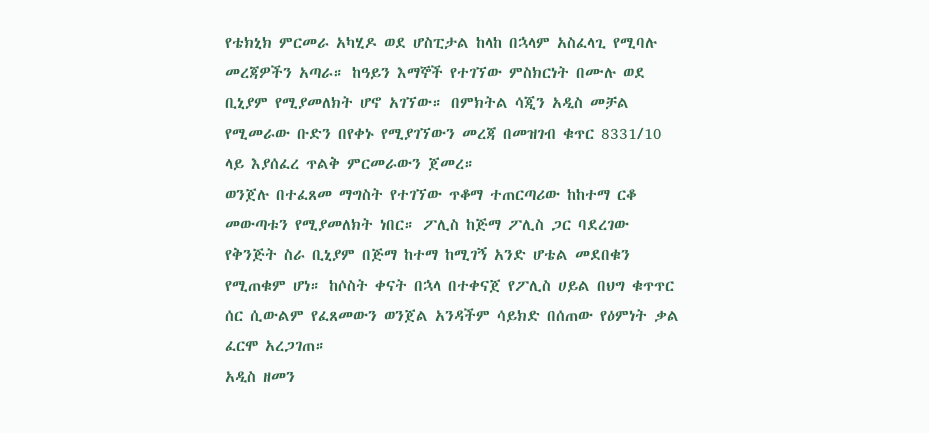የቴክኒክ ምርመራ አካሂዶ ወደ ሆስፒታል ከላከ በኋላም አስፈላጊ የሚባሉ መረጃዎችን አጣራ። ከዓይን እማኞች የተገኘው ምስክርነት በሙሉ ወደ ቢኒያም የሚያመለክት ሆኖ አገኘው። በምክትል ሳጂን አዲስ መቻል የሚመራው ቡድን በየቀኑ የሚያገኘውን መረጃ በመዝገብ ቁጥር 8331/10 ላይ እያሰፈረ ጥልቅ ምርመራውን ጀመረ።
ወንጀሉ በተፈጸመ ማግስት የተገኘው ጥቆማ ተጠርጣሪው ከከተማ ርቆ መውጣቱን የሚያመለክት ነበር። ፖሊስ ከጅማ ፖሊስ ጋር ባደረገው የቅንጅት ስራ ቢኒያም በጅማ ከተማ ከሚገኝ አንድ ሆቴል መደበቁን የሚጠቁም ሆነ። ከሶስት ቀናት በኋላ በተቀናጀ የፖሊስ ሀይል በህግ ቁጥጥር ሰር ሲውልም የፈጸመውን ወንጀል አንዳችም ሳይክድ በሰጠው የዕምነት ቃል ፈርሞ አረጋገጠ።
አዲስ ዘመን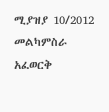ሚያዝያ 10/2012
መልካምስራ አፈወርቅ